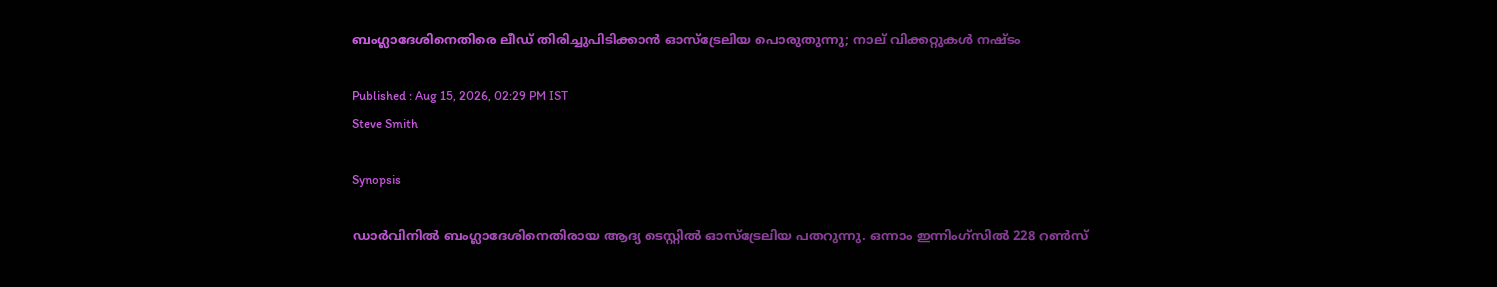ബംഗ്ലാദേശിനെതിരെ ലീഡ് തിരിച്ചുപിടിക്കാന്‍ ഓസ്‌ട്രേലിയ പൊരുതുന്നു; നാല് വിക്കറ്റുകള്‍ നഷ്ടം

Published : Aug 15, 2026, 02:29 PM IST
Steve Smith

Synopsis

ഡാർവിനിൽ ബംഗ്ലാദേശിനെതിരായ ആദ്യ ടെസ്റ്റിൽ ഓസ്‌ട്രേലിയ പതറുന്നു. ഒന്നാം ഇന്നിംഗ്‌സിൽ 228 റൺസ്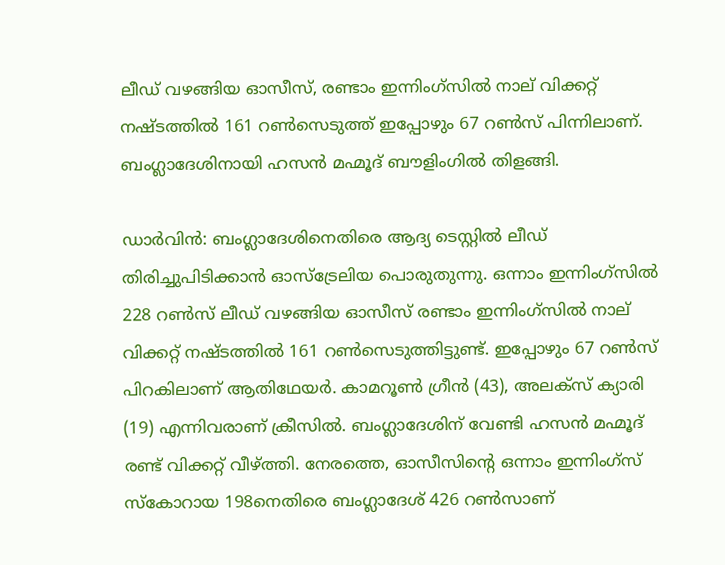ലീഡ് വഴങ്ങിയ ഓസീസ്, രണ്ടാം ഇന്നിംഗ്‌സിൽ നാല് വിക്കറ്റ് നഷ്ടത്തിൽ 161 റൺസെടുത്ത് ഇപ്പോഴും 67 റൺസ് പിന്നിലാണ്. ബംഗ്ലാദേശിനായി ഹസൻ മഹ്മൂദ് ബൗളിംഗിൽ തിളങ്ങി.

ഡാര്‍വിന്‍: ബംഗ്ലാദേശിനെതിരെ ആദ്യ ടെസ്റ്റില്‍ ലീഡ് തിരിച്ചുപിടിക്കാന്‍ ഓസ്‌ട്രേലിയ പൊരുതുന്നു. ഒന്നാം ഇന്നിംഗ്‌സില്‍ 228 റണ്‍സ് ലീഡ് വഴങ്ങിയ ഓസീസ് രണ്ടാം ഇന്നിംഗ്‌സില്‍ നാല് വിക്കറ്റ് നഷ്ടത്തില്‍ 161 റണ്‍സെടുത്തിട്ടുണ്ട്. ഇപ്പോഴും 67 റണ്‍സ് പിറകിലാണ് ആതിഥേയര്‍. കാമറൂണ്‍ ഗ്രീന്‍ (43), അലക്‌സ് ക്യാരി (19) എന്നിവരാണ് ക്രീസില്‍. ബംഗ്ലാദേശിന് വേണ്ടി ഹസന്‍ മഹ്മൂദ് രണ്ട് വിക്കറ്റ് വീഴ്ത്തി. നേരത്തെ, ഓസീസിന്റെ ഒന്നാം ഇന്നിംഗ്‌സ് സ്‌കോറായ 198നെതിരെ ബംഗ്ലാദേശ് 426 റണ്‍സാണ്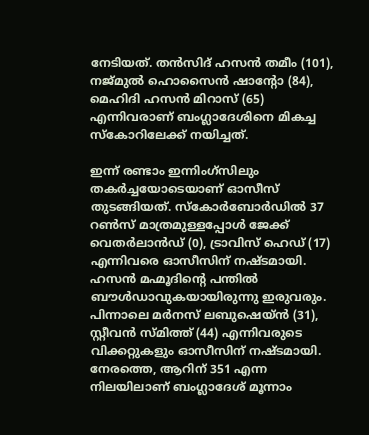നേടിയത്. തന്‍സിദ് ഹസന്‍ തമീം (101), നജ്മുല്‍ ഹൊസൈന്‍ ഷാന്റോ (84), മെഹിദി ഹസന്‍ മിറാസ് (65) എന്നിവരാണ് ബംഗ്ലാദേശിനെ മികച്ച സ്‌കോറിലേക്ക് നയിച്ചത്.

ഇന്ന് രണ്ടാം ഇന്നിംഗ്‌സിലും തകര്‍ച്ചയോടെയാണ് ഓസീസ് തുടങ്ങിയത്. സ്‌കോര്‍ബോര്‍ഡില്‍ 37 റണ്‍സ് മാത്രമുള്ളപ്പോള്‍ ജേക്ക് വെതര്‍ലാന്‍ഡ് (0), ട്രാവിസ് ഹെഡ് (17) എന്നിവരെ ഓസീസിന് നഷ്ടമായി. ഹസന്‍ മഹ്മൂദിന്റെ പന്തില്‍ ബൗള്‍ഡാവുകയായിരുന്നു ഇരുവരും. പിന്നാലെ മര്‍നസ് ലബുഷെയ്ന്‍ (31), സ്റ്റീവന്‍ സ്മിത്ത് (44) എന്നിവരുടെ വിക്കറ്റുകളും ഓസീസിന് നഷ്ടമായി. നേരത്തെ, ആറിന് 351 എന്ന നിലയിലാണ് ബംഗ്ലാദേശ് മൂന്നാം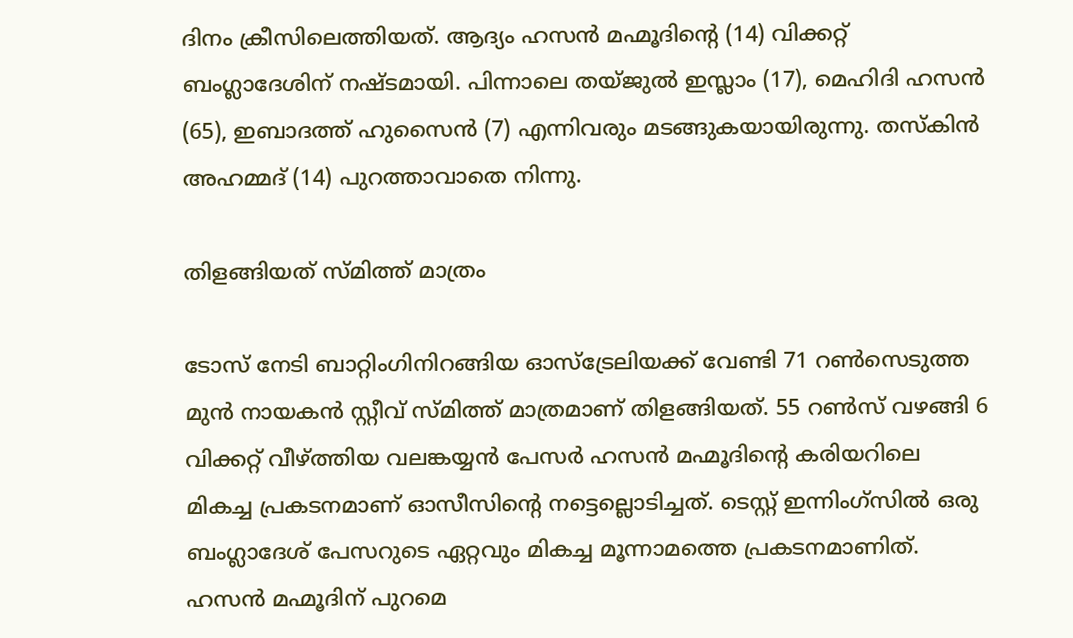ദിനം ക്രീസിലെത്തിയത്. ആദ്യം ഹസന്‍ മഹ്മൂദിന്റെ (14) വിക്കറ്റ് ബംഗ്ലാദേശിന് നഷ്ടമായി. പിന്നാലെ തയ്ജുല്‍ ഇസ്ലാം (17), മെഹിദി ഹസന്‍ (65), ഇബാദത്ത് ഹുസൈന്‍ (7) എന്നിവരും മടങ്ങുകയായിരുന്നു. തസ്‌കിന്‍ അഹമ്മദ് (14) പുറത്താവാതെ നിന്നു.

തിളങ്ങിയത് സ്മിത്ത് മാത്രം

ടോസ് നേടി ബാറ്റിംഗിനിറങ്ങിയ ഓസ്ട്രേലിയക്ക് വേണ്ടി 71 റണ്‍സെടുത്ത മുന്‍ നായകന്‍ സ്റ്റീവ് സ്മിത്ത് മാത്രമാണ് തിളങ്ങിയത്. 55 റണ്‍സ് വഴങ്ങി 6 വിക്കറ്റ് വീഴ്ത്തിയ വലങ്കയ്യന്‍ പേസര്‍ ഹസന്‍ മഹ്മൂദിന്റെ കരിയറിലെ മികച്ച പ്രകടനമാണ് ഓസീസിന്റെ നട്ടെല്ലൊടിച്ചത്. ടെസ്റ്റ് ഇന്നിംഗ്സില്‍ ഒരു ബംഗ്ലാദേശ് പേസറുടെ ഏറ്റവും മികച്ച മൂന്നാമത്തെ പ്രകടനമാണിത്. ഹസന്‍ മഹ്മൂദിന് പുറമെ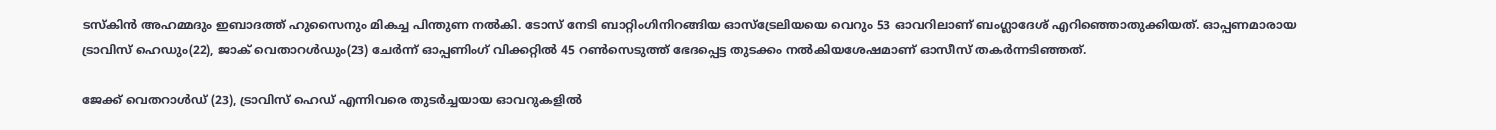ടസ്‌കിന്‍ അഹമ്മദും ഇബാദത്ത് ഹുസൈനും മികച്ച പിന്തുണ നല്‍കി. ടോസ് നേടി ബാറ്റിംഗിനിറങ്ങിയ ഓസ്ട്രേലിയയെ വെറും 53 ഓവറിലാണ് ബംഗ്ലാദേശ് എറിഞ്ഞൊതുക്കിയത്. ഓപ്പണമാരായ ട്രാവിസ് ഹെഡും(22), ജാക് വെതാറള്‍ഡും(23) ചേര്‍ന്ന് ഓപ്പണിംഗ് വിക്കറ്റില്‍ 45 റണ്‍സെടുത്ത് ഭേദപ്പെട്ട തുടക്കം നല്‍കിയശേഷമാണ് ഓസീസ് തകര്‍ന്നടിഞ്ഞത്.

ജേക്ക് വെതറാള്‍ഡ് (23), ട്രാവിസ് ഹെഡ് എന്നിവരെ തുടര്‍ച്ചയായ ഓവറുകളില്‍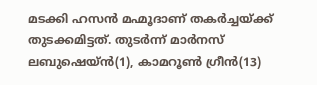മടക്കി ഹസന്‍ മഹ്മൂദാണ് തകര്‍ച്ചയ്ക്ക് തുടക്കമിട്ടത്. തുടര്‍ന്ന് മാര്‍നസ് ലബുഷെയ്ന്‍(1), കാമറൂണ്‍ ഗ്രീന്‍(13)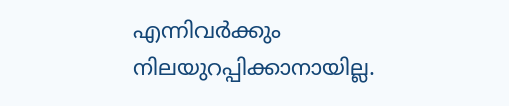എന്നിവര്‍ക്കും നിലയുറപ്പിക്കാനായില്ല.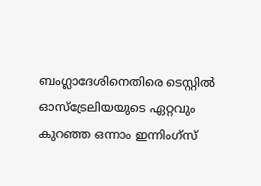ബംഗ്ലാദേശിനെതിരെ ടെസ്റ്റില്‍ ഓസ്ട്രേലിയയുടെ ഏറ്റവും കുറഞ്ഞ ഒന്നാം ഇന്നിംഗ്സ്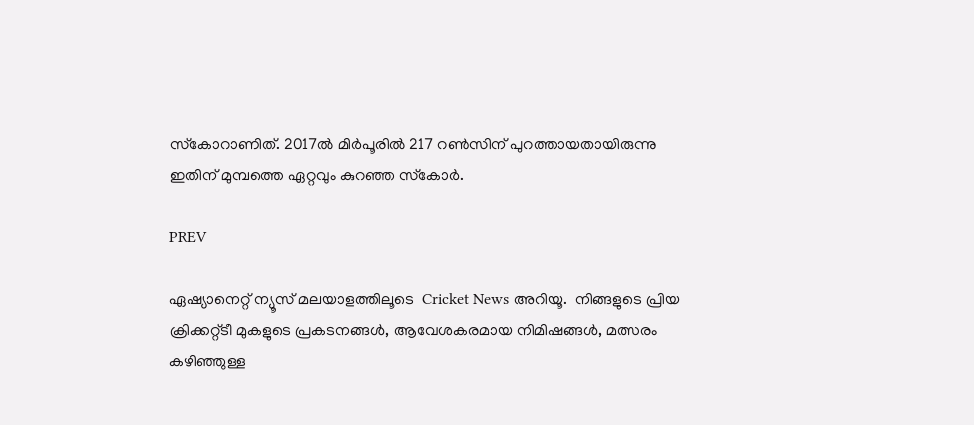സ്‌കോറാണിത്. 2017ല്‍ മിര്‍പൂരില്‍ 217 റണ്‍സിന് പുറത്തായതായിരുന്നു ഇതിന് മുമ്പത്തെ ഏറ്റവും കുറഞ്ഞ സ്‌കോര്‍.

PREV

ഏഷ്യാനെറ്റ് ന്യൂസ് മലയാളത്തിലൂടെ  Cricket News അറിയൂ.  നിങ്ങളുടെ പ്രിയ ക്രിക്കറ്റ്ടീ മുകളുടെ പ്രകടനങ്ങൾ, ആവേശകരമായ നിമിഷങ്ങൾ, മത്സരം കഴിഞ്ഞുള്ള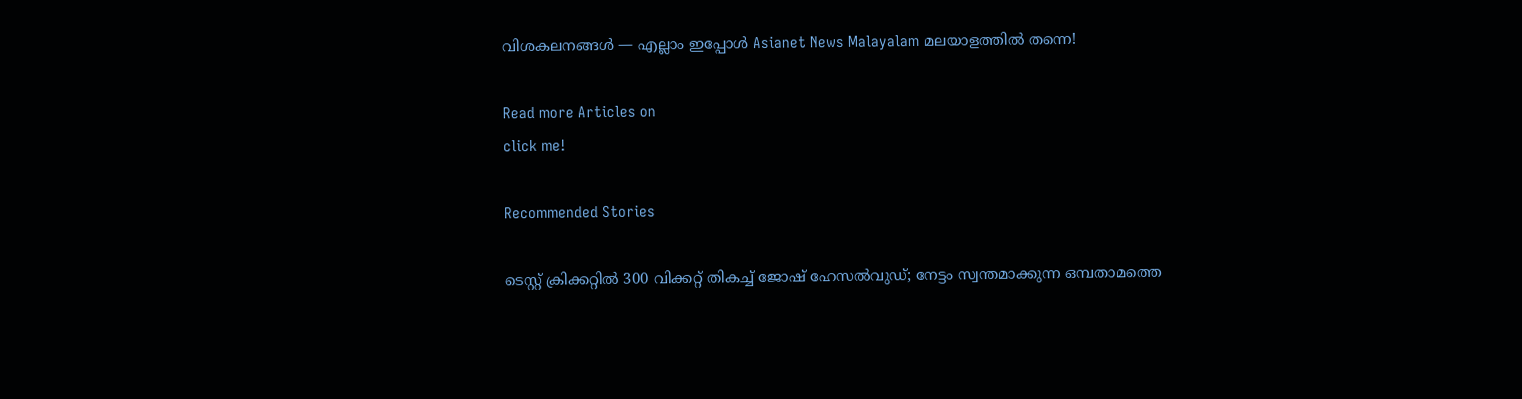വിശകലനങ്ങൾ — എല്ലാം ഇപ്പോൾ Asianet News Malayalam മലയാളത്തിൽ തന്നെ!

Read more Articles on
click me!

Recommended Stories

ടെസ്റ്റ് ക്രിക്കറ്റില്‍ 300 വിക്കറ്റ് തികച്ച് ജോഷ് ഹേസല്‍വുഡ്; നേട്ടം സ്വന്തമാക്കുന്ന ഒമ്പതാമത്തെ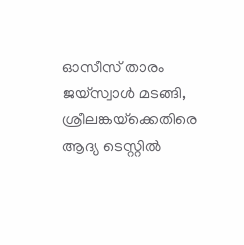ഓസീസ് താരം
ജയ്‌സ്വാള്‍ മടങ്ങി, ശ്രീലങ്കയ്‌ക്കെതിരെ ആദ്യ ടെസ്റ്റില്‍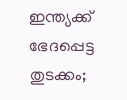ഇന്ത്യക്ക് ഭേദപ്പെട്ട തുടക്കം;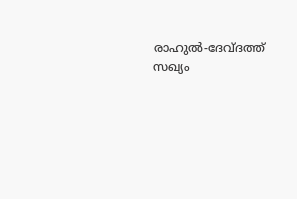രാഹുല്‍-ദേവ്ദത്ത് സഖ്യം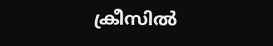ക്രീസില്‍